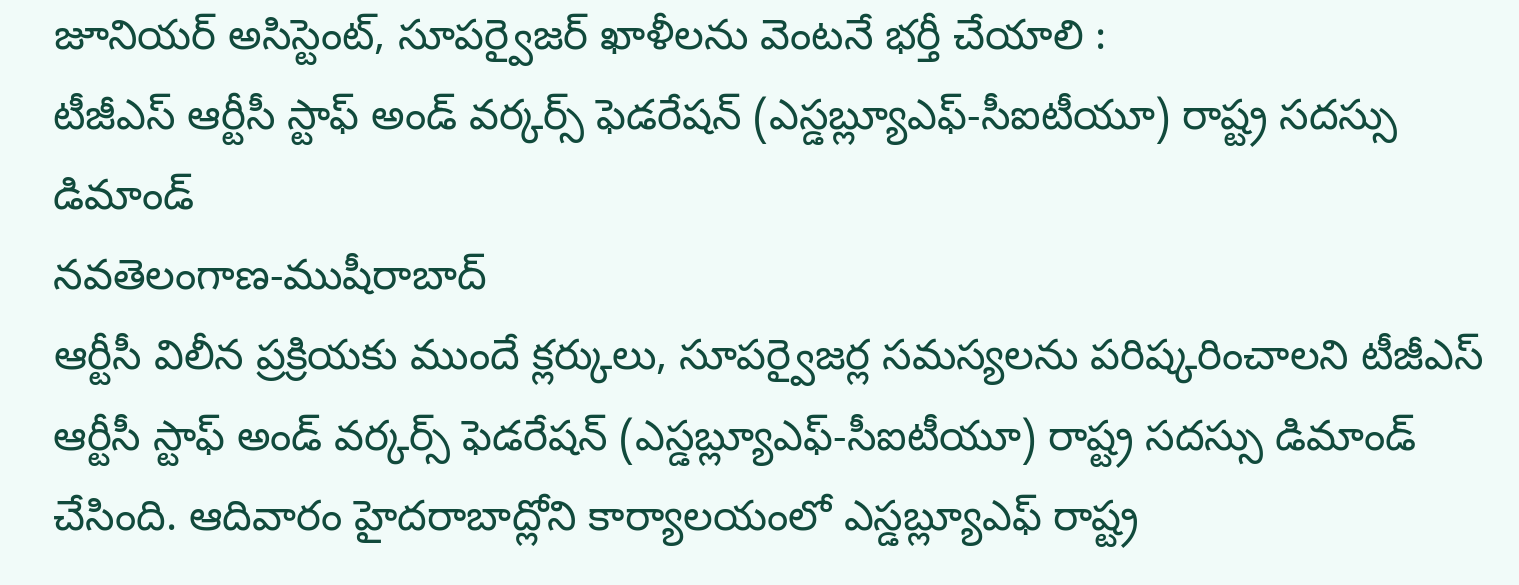జూనియర్ అసిస్టెంట్, సూపర్వైజర్ ఖాళీలను వెంటనే భర్తీ చేయాలి :
టీజీఎస్ ఆర్టీసీ స్టాఫ్ అండ్ వర్కర్స్ ఫెడరేషన్ (ఎస్డబ్ల్యూఎఫ్-సీఐటీయూ) రాష్ట్ర సదస్సు డిమాండ్
నవతెలంగాణ-ముషీరాబాద్
ఆర్టీసీ విలీన ప్రక్రియకు ముందే క్లర్కులు, సూపర్వైజర్ల సమస్యలను పరిష్కరించాలని టీజీఎస్ ఆర్టీసీ స్టాఫ్ అండ్ వర్కర్స్ ఫెడరేషన్ (ఎస్డబ్ల్యూఎఫ్-సీఐటీయూ) రాష్ట్ర సదస్సు డిమాండ్ చేసింది. ఆదివారం హైదరాబాద్లోని కార్యాలయంలో ఎస్డబ్ల్యూఎఫ్ రాష్ట్ర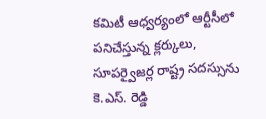కమిటీ ఆధ్వర్యంలో ఆర్టీసీలో పనిచేస్తున్న క్లర్కులు, సూపర్వైజర్ల రాష్ట్ర సదస్సును కె.ఎస్. రెడ్డి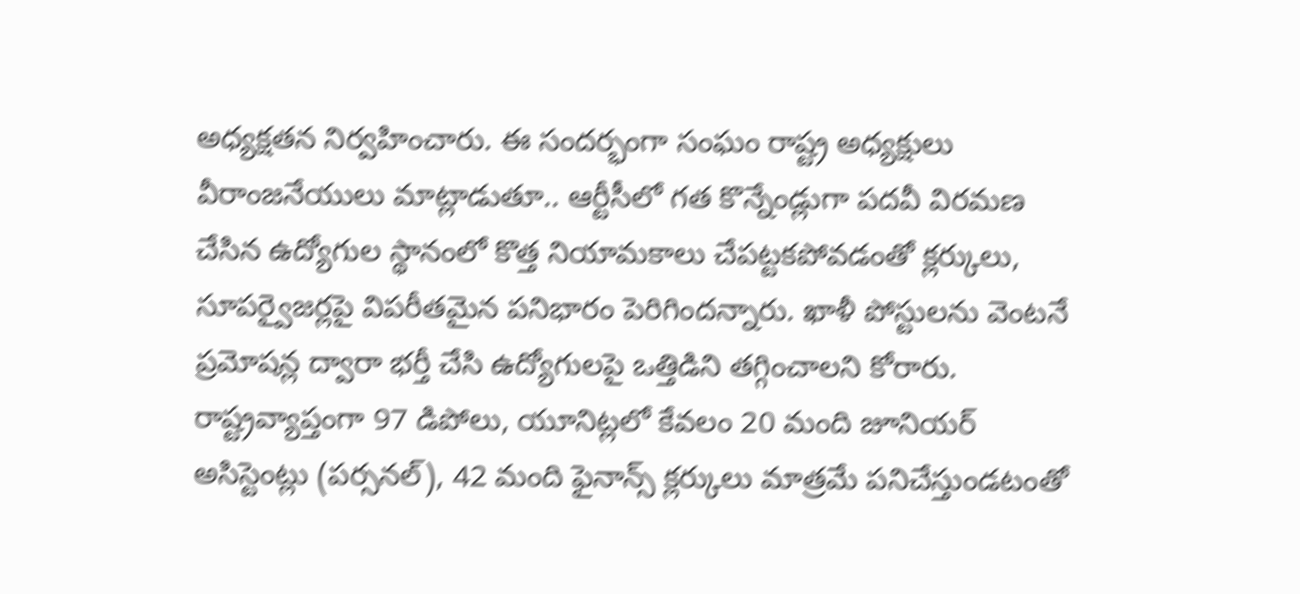అధ్యక్షతన నిర్వహించారు. ఈ సందర్భంగా సంఘం రాష్ట్ర అధ్యక్షులు వీరాంజనేయులు మాట్లాడుతూ.. ఆర్టీసీలో గత కొన్నేండ్లుగా పదవీ విరమణ చేసిన ఉద్యోగుల స్థానంలో కొత్త నియామకాలు చేపట్టకపోవడంతో క్లర్కులు, సూపర్వైజర్లపై విపరీతమైన పనిభారం పెరిగిందన్నారు. ఖాళీ పోస్టులను వెంటనే ప్రమోషన్ల ద్వారా భర్తీ చేసి ఉద్యోగులపై ఒత్తిడిని తగ్గించాలని కోరారు. రాష్ట్రవ్యాప్తంగా 97 డిపోలు, యూనిట్లలో కేవలం 20 మంది జూనియర్ అసిస్టెంట్లు (పర్సనల్), 42 మంది ఫైనాన్స్ క్లర్కులు మాత్రమే పనిచేస్తుండటంతో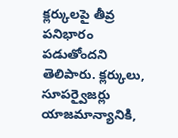క్లర్కులపై తీవ్ర పనిభారం పడుతోందని తెలిపారు. క్లర్కులు, సూపర్వైజర్లు యాజమాన్యానికి,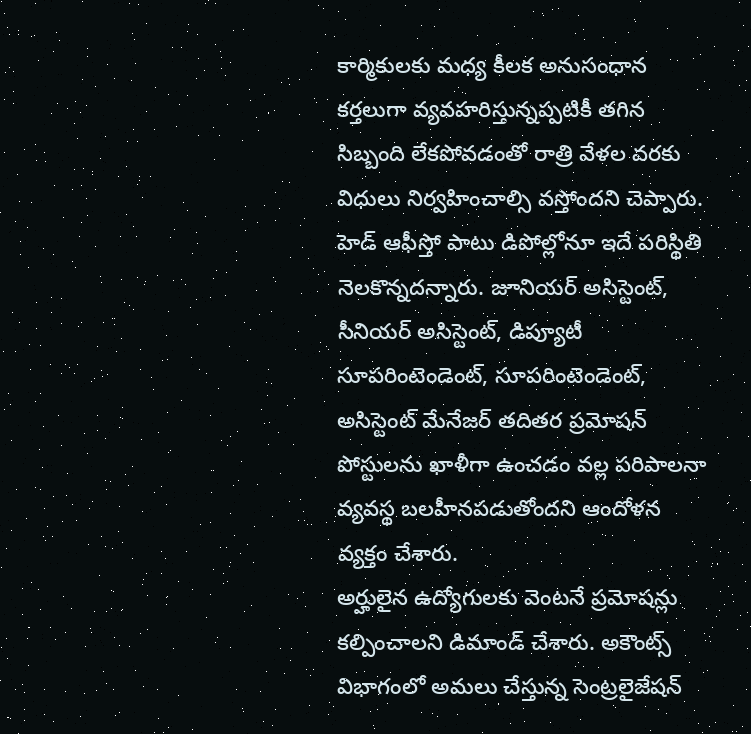కార్మికులకు మధ్య కీలక అనుసంధాన కర్తలుగా వ్యవహరిస్తున్నప్పటికీ తగిన సిబ్బంది లేకపోవడంతో రాత్రి వేళల వరకు విధులు నిర్వహించాల్సి వస్తోందని చెప్పారు. హెడ్ ఆఫీస్తో పాటు డిపోల్లోనూ ఇదే పరిస్థితి నెలకొన్నదన్నారు. జూనియర్ అసిస్టెంట్, సీనియర్ అసిస్టెంట్, డిప్యూటీ సూపరింటెండెంట్, సూపరింటెండెంట్, అసిస్టెంట్ మేనేజర్ తదితర ప్రమోషన్ పోస్టులను ఖాళీగా ఉంచడం వల్ల పరిపాలనా వ్యవస్థ బలహీనపడుతోందని ఆందోళన వ్యక్తం చేశారు.
అర్హులైన ఉద్యోగులకు వెంటనే ప్రమోషన్లు కల్పించాలని డిమాండ్ చేశారు. అకౌంట్స్ విభాగంలో అమలు చేస్తున్న సెంట్రలైజేషన్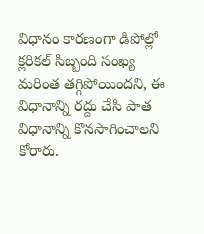విధానం కారణంగా డిపోల్లో క్లరికల్ సిబ్బంది సంఖ్య మరింత తగ్గిపోయిందని, ఈ విధానాన్ని రద్దు చేసి పాత విధానాన్ని కొనసాగించాలని కోరారు.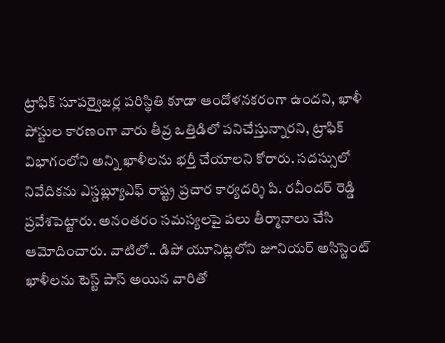ట్రాఫిక్ సూపర్వైజర్ల పరిస్థితి కూడా ఆందోళనకరంగా ఉందని, ఖాళీ పోస్టుల కారణంగా వారు తీవ్ర ఒత్తిడిలో పనిచేస్తున్నారని, ట్రాఫిక్ విభాగంలోని అన్ని ఖాళీలను భర్తీ చేయాలని కోరారు. సదస్సులో నివేదికను ఎస్డబ్ల్యూఎఫ్ రాష్ట్ర ప్రచార కార్యదర్శి పి. రవీందర్ రెడ్డి ప్రవేశపెట్టారు. అనంతరం సమస్యలపై పలు తీర్మానాలు చేసి ఆమోదించారు. వాటిలో.. డిపో యూనిట్లలోని జూనియర్ అసిస్టెంట్ ఖాళీలను టెస్ట్ పాస్ అయిన వారితో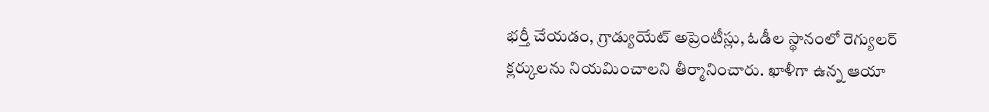భర్తీ చేయడం, గ్రాడ్యుయేట్ అప్రెంటీస్లు, ఓడీల స్థానంలో రెగ్యులర్ క్లర్కులను నియమించాలని తీర్మానించారు. ఖాళీగా ఉన్న ఆయా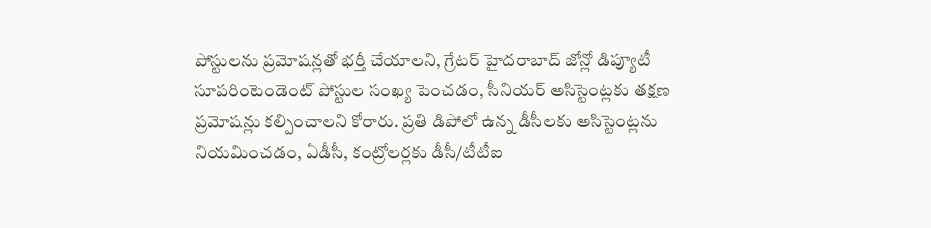పోస్టులను ప్రమోషన్లతో భర్తీ చేయాలని, గ్రేటర్ హైదరాబాద్ జోన్లో డిప్యూటీ సూపరింటెండెంట్ పోస్టుల సంఖ్య పెంచడం, సీనియర్ అసిస్టెంట్లకు తక్షణ ప్రమోషన్లు కల్పించాలని కోరారు. ప్రతి డిపోలో ఉన్న డీసీలకు అసిస్టెంట్లను నియమించడం, ఏడీసీ, కంట్రోలర్లకు డీసీ/టీటీఐ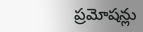ప్రమోషన్లు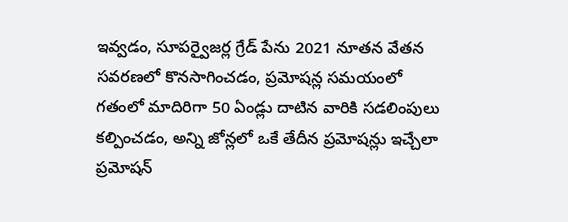ఇవ్వడం, సూపర్వైజర్ల గ్రేడ్ పేను 2021 నూతన వేతన సవరణలో కొనసాగించడం, ప్రమోషన్ల సమయంలో గతంలో మాదిరిగా 50 ఏండ్లు దాటిన వారికి సడలింపులు కల్పించడం, అన్ని జోన్లలో ఒకే తేదీన ప్రమోషన్లు ఇచ్చేలా ప్రమోషన్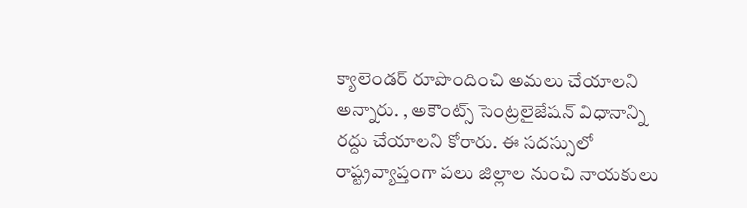క్యాలెండర్ రూపొందించి అమలు చేయాలని అన్నారు. , అకౌంట్స్ సెంట్రలైజేషన్ విధానాన్ని రద్దు చేయాలని కోరారు. ఈ సదస్సులో రాష్ట్రవ్యాప్తంగా పలు జిల్లాల నుంచి నాయకులు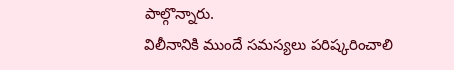పాల్గొన్నారు.
విలీనానికి ముందే సమస్యలు పరిష్కరించాలి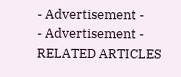- Advertisement -
- Advertisement -
RELATED ARTICLES